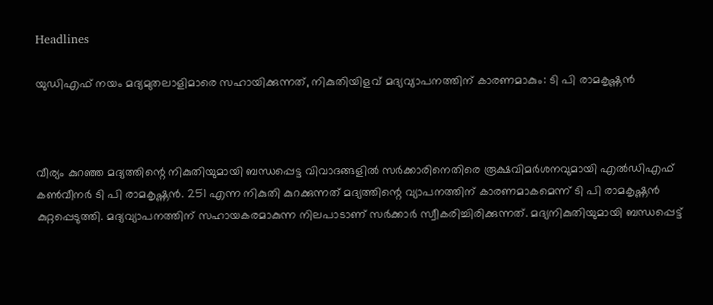Headlines

യുഡിഎഫ് നയം മദ്യമുതലാളിമാരെ സഹായിക്കുന്നത്, നികുതിയിളവ് മദ്യവ്യാപനത്തിന് കാരണമാകും: ടി പി രാമകൃഷ്ണന്‍



വീര്യം കുറഞ്ഞ മദ്യത്തിന്റെ നികുതിയുമായി ബന്ധപ്പെട്ട വിവാദങ്ങളില്‍ സര്‍ക്കാരിനെതിരെ രൂക്ഷവിമര്‍ശനവുമായി എല്‍ഡിഎഫ് കണ്‍വീനര്‍ ടി പി രാമകൃഷ്ണന്‍. 251 എന്ന നികുതി കുറക്കുന്നത് മദ്യത്തിന്റെ വ്യാപനത്തിന് കാരണമാകമെന്ന് ടി പി രാമകൃഷ്ണന്‍ കുറ്റപ്പെടുത്തി. മദ്യവ്യാപനത്തിന് സഹായകരമാകുന്ന നിലപാടാണ് സര്‍ക്കാര്‍ സ്വീകരിച്ചിരിക്കുന്നത്. മദ്യനികുതിയുമായി ബന്ധപ്പെട്ട്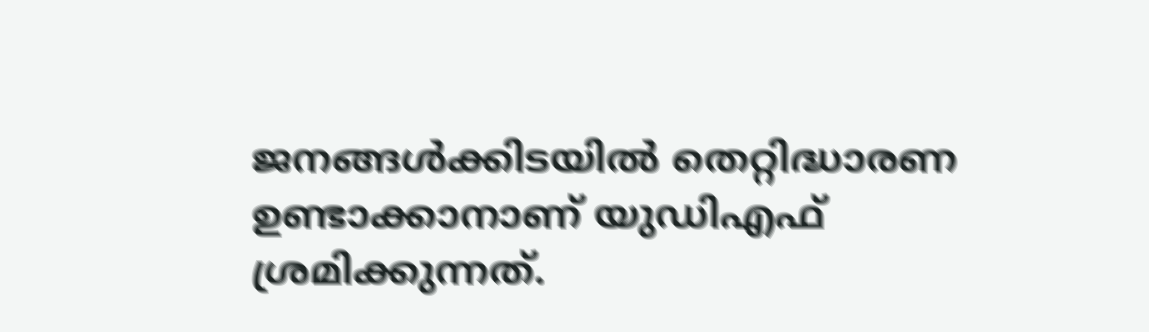ജനങ്ങള്‍ക്കിടയില്‍ തെറ്റിദ്ധാരണ ഉണ്ടാക്കാനാണ് യുഡിഎഫ് ശ്രമിക്കുന്നത്.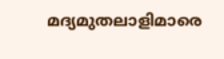മദ്യമുതലാളിമാരെ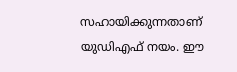സഹായിക്കുന്നതാണ് യുഡിഎഫ് നയം. ഈ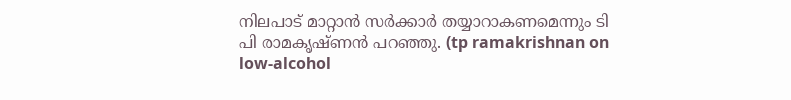നിലപാട് മാറ്റാന്‍ സര്‍ക്കാര്‍ തയ്യാറാകണമെന്നും ടി പി രാമകൃഷ്ണന്‍ പറഞ്ഞു. (tp ramakrishnan on low-alcohol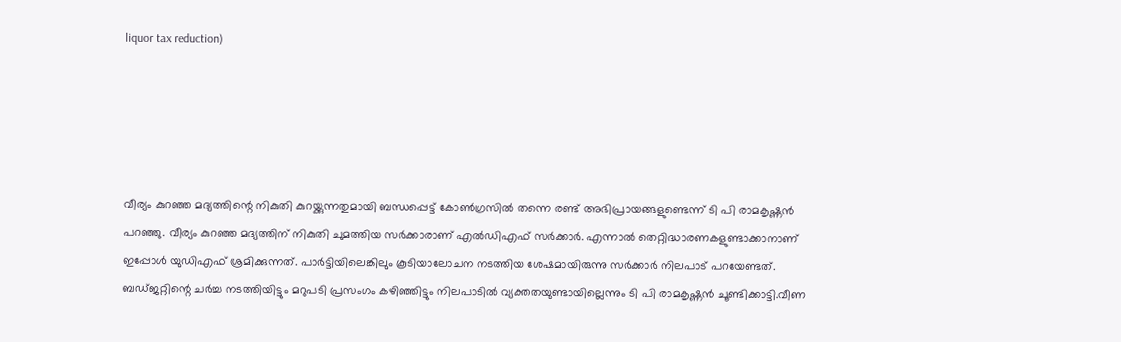liquor tax reduction)





വീര്യം കുറഞ്ഞ മദ്യത്തിന്റെ നികുതി കുറയ്ക്കുന്നതുമായി ബന്ധപ്പെട്ട് കോണ്‍ഗ്രസില്‍ തന്നെ രണ്ട് അഭിപ്രായങ്ങളുണ്ടെന്ന് ടി പി രാമകൃഷ്ണന്‍ പറഞ്ഞു. വീര്യം കുറഞ്ഞ മദ്യത്തിന് നികുതി ചുമത്തിയ സര്‍ക്കാരാണ് എല്‍ഡിഎഫ് സര്‍ക്കാര്‍. എന്നാല്‍ തെറ്റിദ്ധാരണകളുണ്ടാക്കാനാണ് ഇപ്പോള്‍ യുഡിഎഫ് ശ്രമിക്കുന്നത്. പാര്‍ട്ടിയിലെങ്കിലും കൂടിയാലോചന നടത്തിയ ശേഷമായിരുന്നു സര്‍ക്കാര്‍ നിലപാട് പറയേണ്ടത്. ബഡ്ജറ്റിന്റെ ചര്‍ച്ച നടത്തിയിട്ടും മറുപടി പ്രസംഗം കഴിഞ്ഞിട്ടും നിലപാടില്‍ വ്യക്തതയുണ്ടായില്ലെന്നും ടി പി രാമകൃഷ്ണന്‍ ചൂണ്ടിക്കാട്ടി.വീണ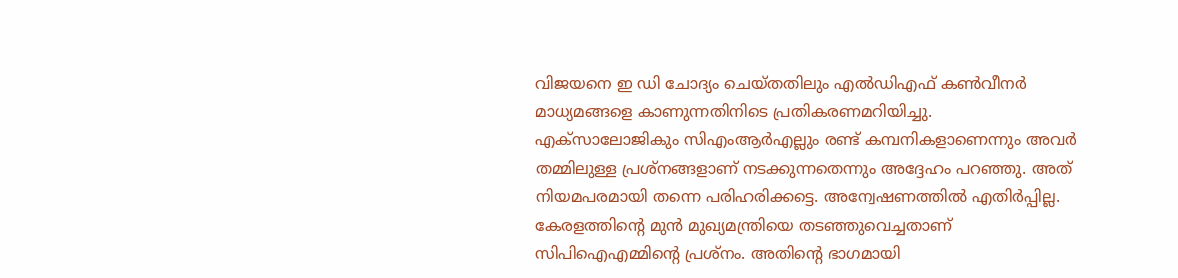വിജയനെ ഇ ഡി ചോദ്യം ചെയ്തതിലും എല്‍ഡിഎഫ് കണ്‍വീനര്‍ മാധ്യമങ്ങളെ കാണുന്നതിനിടെ പ്രതികരണമറിയിച്ചു. എക്‌സാലോജികും സിഎംആര്‍എല്ലും രണ്ട് കമ്പനികളാണെന്നും അവര്‍ തമ്മിലുള്ള പ്രശ്‌നങ്ങളാണ് നടക്കുന്നതെന്നും അദ്ദേഹം പറഞ്ഞു. അത് നിയമപരമായി തന്നെ പരിഹരിക്കട്ടെ. അന്വേഷണത്തില്‍ എതിര്‍പ്പില്ല. കേരളത്തിന്റെ മുന്‍ മുഖ്യമന്ത്രിയെ തടഞ്ഞുവെച്ചതാണ് സിപിഐഎമ്മിന്റെ പ്രശ്‌നം. അതിന്റെ ഭാഗമായി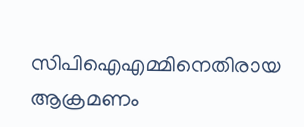സിപിഐഎമ്മിനെതിരായ ആക്രമണം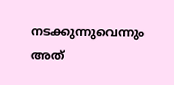നടക്കുന്നുവെന്നും അത്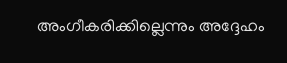അംഗീകരിക്കില്ലെന്നും അദ്ദേഹം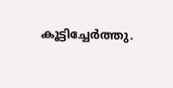കൂട്ടിച്ചേര്‍ത്തു.